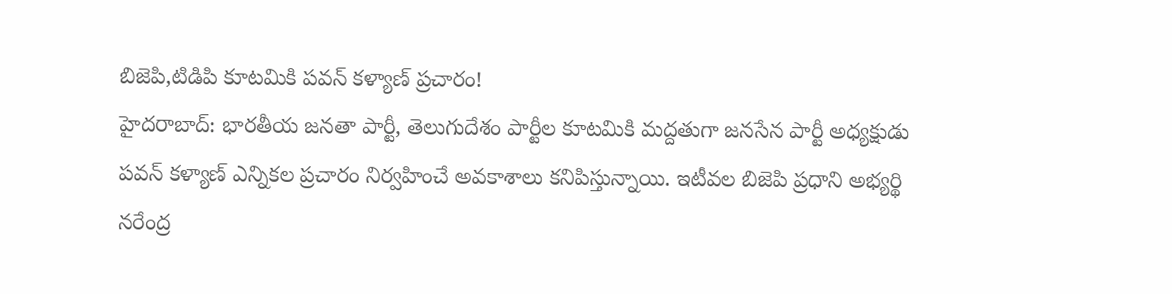బిజెపి,టిడిపి కూటమికి పవన్ కళ్యాణ్ ప్రచారం!
హైదరాబాద్: భారతీయ జనతా పార్టీ, తెలుగుదేశం పార్టీల కూటమికి మద్దతుగా జనసేన పార్టీ అధ్యక్షుడు పవన్ కళ్యాణ్ ఎన్నికల ప్రచారం నిర్వహించే అవకాశాలు కనిపిస్తున్నాయి. ఇటీవల బిజెపి ప్రధాని అభ్యర్థి నరేంద్ర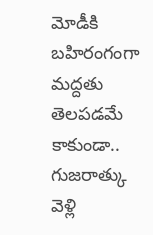మోడీకి బహిరంగంగా మద్దతు తెలపడమే కాకుండా.. గుజరాత్కు వెళ్లి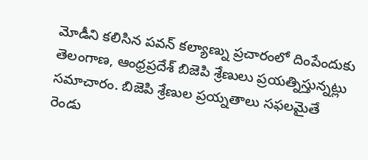మోడీని కలిసిన పవన్ కల్యాణ్ను ప్రచారంలో దింపేందుకు తెలంగాణ, ఆంధ్రప్రదేశ్ బిజెపి శ్రేణులు ప్రయత్నిస్తున్నట్లు సమాచారం. బిజెపి శ్రేణుల ప్రయ్నతాలు సఫలమైతే రెండు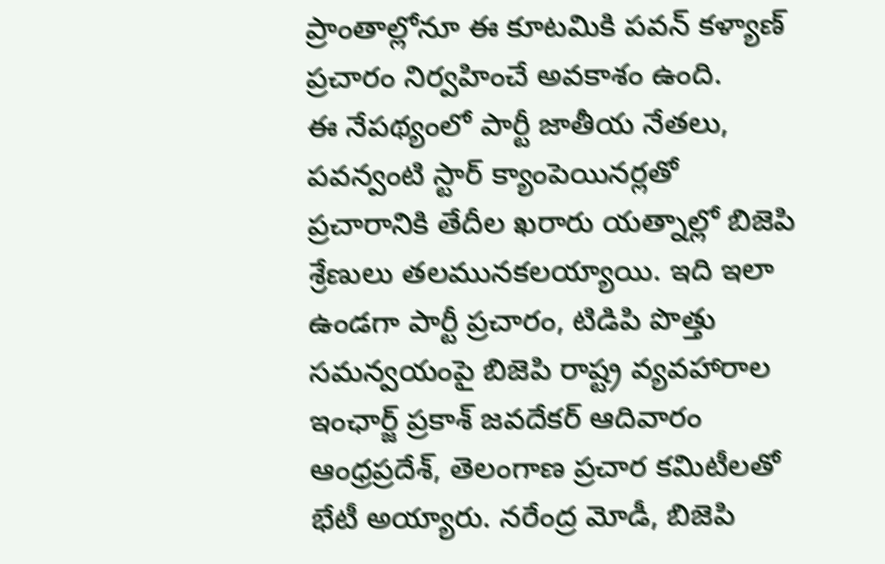ప్రాంతాల్లోనూ ఈ కూటమికి పవన్ కళ్యాణ్ ప్రచారం నిర్వహించే అవకాశం ఉంది.
ఈ నేపథ్యంలో పార్టీ జాతీయ నేతలు, పవన్వంటి స్టార్ క్యాంపెయినర్లతో ప్రచారానికి తేదీల ఖరారు యత్నాల్లో బిజెపి శ్రేణులు తలమునకలయ్యాయి. ఇది ఇలా ఉండగా పార్టీ ప్రచారం, టిడిపి పొత్తు సమన్వయంపై బిజెపి రాష్ట్ర వ్యవహారాల ఇంఛార్జ్ ప్రకాశ్ జవదేకర్ ఆదివారం ఆంధ్రప్రదేశ్, తెలంగాణ ప్రచార కమిటీలతో భేటీ అయ్యారు. నరేంద్ర మోడీ, బిజెపి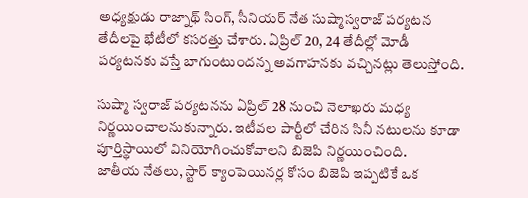అధ్యక్షుడు రాజ్నాథ్ సింగ్, సీనియర్ నేత సుష్మాస్వరాజ్ పర్యటన తేదీలపై భేటీలో కసరత్తు చేశారు. ఏప్రిల్ 20, 24 తేదీల్లో మోడీ పర్యటనకు వస్తే బాగుంటుందన్న అవగాహనకు వచ్చినట్లు తెలుస్తోంది.

సుష్మా స్వరాజ్ పర్యటనను ఏప్రిల్ 28 నుంచి నెలాఖరు మధ్య నిర్ణయించాలనుకున్నారు. ఇటీవల పార్టీలో చేరిన సినీ నటులను కూడా పూర్తిస్థాయిలో వినియోగించుకోవాలని బిజెపి నిర్ణయించింది.
జాతీయ నేతలు, స్టార్ క్యాంపెయినర్ల కోసం బిజెపి ఇప్పటికే ఒక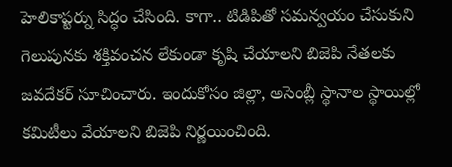హెలికాప్టర్ను సిద్ధం చేసింది. కాగా.. టిడిపితో సమన్వయం చేసుకుని గెలుపునకు శక్తివంచన లేకుండా కృషి చేయాలని బిజెపి నేతలకు జవదేకర్ సూచించారు. ఇందుకోసం జిల్లా, అసెంబ్లీ స్థానాల స్థాయిల్లో కమిటీలు వేయాలని బిజెపి నిర్ణయించింది.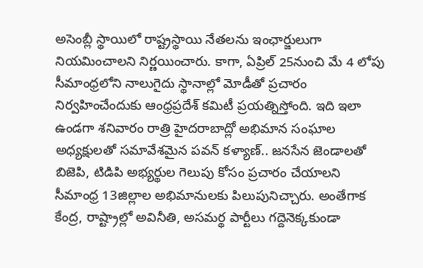అసెంబ్లీ స్థాయిలో రాష్ట్రస్థాయి నేతలను ఇంఛార్జులుగా నియమించాలని నిర్ణయించారు. కాగా, ఏప్రిల్ 25నుంచి మే 4 లోపు సీమాంధ్రలోని నాలుగైదు స్థానాల్లో మోడీతో ప్రచారం నిర్వహించేందుకు ఆంధ్రప్రదేశ్ కమిటీ ప్రయత్నిస్తోంది. ఇది ఇలా ఉండగా శనివారం రాత్రి హైదరాబాద్లో అభిమాన సంఘాల అధ్యక్షులతో సమావేశమైన పవన్ కళ్యాణ్.. జనసేన జెండాలతో బిజెపి, టిడిపి అభ్యర్థుల గెలుపు కోసం ప్రచారం చేయాలని సీమాంధ్ర 13జిల్లాల అభిమానులకు పిలుపునిచ్చారు. అంతేగాక కేంద్ర, రాష్ట్రాల్లో అవినీతి, అసమర్థ పార్టీలు గద్దెనెక్కకుండా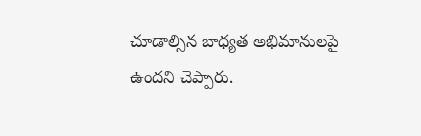చూడాల్సిన బాధ్యత అభిమానులపై ఉందని చెప్పారు.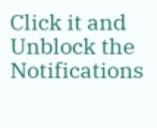Click it and Unblock the Notifications